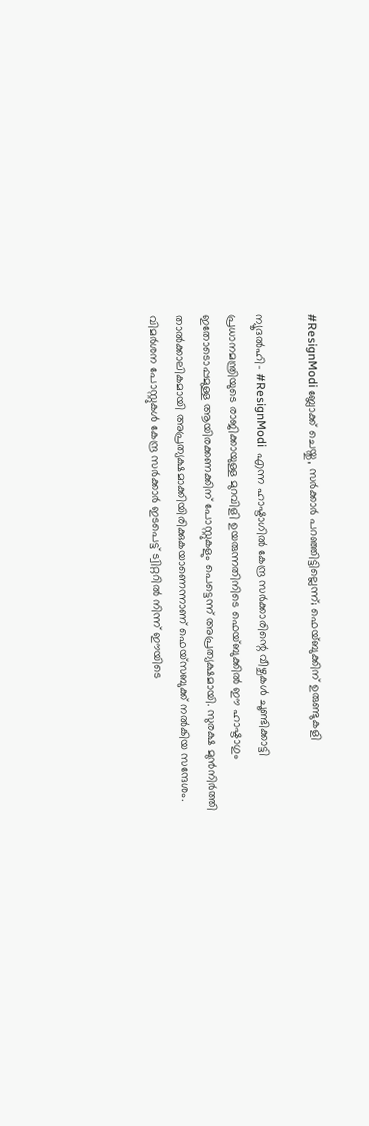#ResignModi ബ്ലോക്ക് ചെയ്തു, സര്‍ക്കാര്‍ പറഞ്ഞിട്ടില്ലെന്ന്; ഫെയ്ബുക്കിന് ഉരുണ്ടുകളി

ന്യൂദല്‍ഹി- #ResignModi  എന്ന ഹാഷ്ടാഗില്‍ കേന്ദ്ര സര്‍ക്കാരിന്റെ വീഴ്ചകള്‍ ചൂണ്ടിക്കാട്ടി പ്രധാനമന്ത്രിയുടെ രാജിക്കായുള്ള മുറവിളി ഉയരുന്നതിനിടെ ഫെയ്ബുക്കില്‍ ഈ ഹാഷ്ടാഗും ഇതോടൊപ്പമുള്ള ആയിരക്കണക്കിന് പോസ്റ്റുകളും പെട്ടെന്ന് അപ്രത്യക്ഷമായി. സുരക്ഷ മുന്‍നിര്‍ത്തി താല്‍ക്കാലികമായി അപ്രത്യക്ഷമാക്കിയിരിക്കുകയാണെന്നാണ് ഫെയ്‌സബുക്ക് നല്‍കിയ സന്ദേശം. വിമര്‍ശന പോസ്റ്റുകള്‍ കേന്ദ്ര സര്‍ക്കാര്‍ ഇടപെട്ട് ട്വിറ്ററില്‍ നിന്ന് ഈയിടെ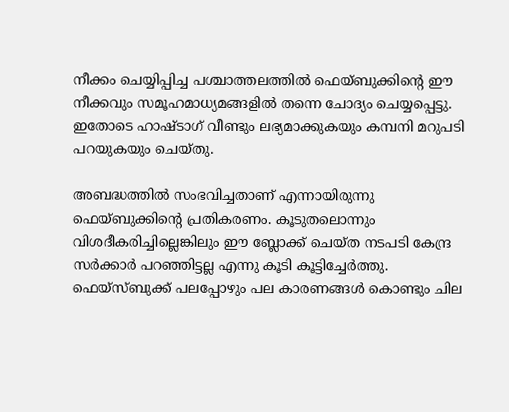നീക്കം ചെയ്യിപ്പിച്ച പശ്ചാത്തലത്തില്‍ ഫെയ്ബുക്കിന്റെ ഈ നീക്കവും സമൂഹമാധ്യമങ്ങളില്‍ തന്നെ ചോദ്യം ചെയ്യപ്പെട്ടു. ഇതോടെ ഹാഷ്ടാഗ് വീണ്ടും ലഭ്യമാക്കുകയും കമ്പനി മറുപടി പറയുകയും ചെയ്തു.

അബദ്ധത്തില്‍ സംഭവിച്ചതാണ് എന്നായിരുന്നു ഫെയ്ബുക്കിന്റെ പ്രതികരണം. കൂടുതലൊന്നും വിശദീകരിച്ചില്ലെങ്കിലും ഈ ബ്ലോക്ക് ചെയ്ത നടപടി കേന്ദ്ര സര്‍ക്കാര്‍ പറഞ്ഞിട്ടല്ല എന്നു കൂടി കൂട്ടിച്ചേര്‍ത്തു. ഫെയ്‌സ്ബുക്ക് പലപ്പോഴും പല കാരണങ്ങള്‍ കൊണ്ടും ചില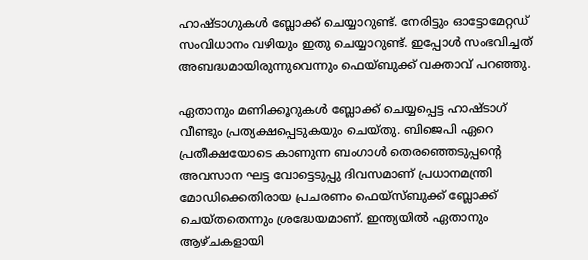ഹാഷ്ടാഗുകള്‍ ബ്ലോക്ക് ചെയ്യാറുണ്ട്. നേരിട്ടും ഓട്ടോമേറ്റഡ് സംവിധാനം വഴിയും ഇതു ചെയ്യാറുണ്ട്. ഇപ്പോള്‍ സംഭവിച്ചത് അബദ്ധമായിരുന്നുവെന്നും ഫെയ്ബുക്ക് വക്താവ് പറഞ്ഞു.

ഏതാനും മണിക്കൂറുകള്‍ ബ്ലോക്ക് ചെയ്യപ്പെട്ട ഹാഷ്ടാഗ് വീണ്ടും പ്രത്യക്ഷപ്പെടുകയും ചെയ്തു. ബിജെപി ഏറെ പ്രതീക്ഷയോടെ കാണുന്ന ബംഗാള്‍ തെരഞ്ഞെടുപ്പന്റെ അവസാന ഘട്ട വോട്ടെടുപ്പു ദിവസമാണ് പ്രധാനമന്ത്രി മോഡിക്കെതിരായ പ്രചരണം ഫെയ്‌സ്ബുക്ക് ബ്ലോക്ക് ചെയ്തതെന്നും ശ്രദ്ധേയമാണ്. ഇന്ത്യയില്‍ ഏതാനും ആഴ്ചകളായി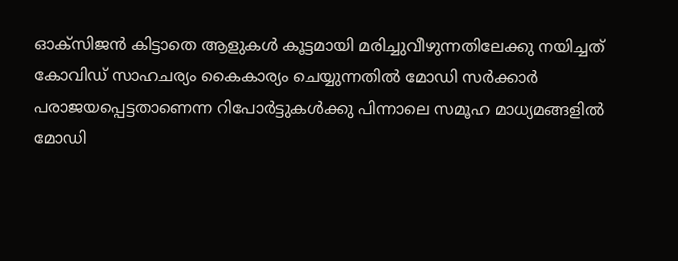ഓക്‌സിജന്‍ കിട്ടാതെ ആളുകള്‍ കൂട്ടമായി മരിച്ചുവീഴുന്നതിലേക്കു നയിച്ചത് കോവിഡ് സാഹചര്യം കൈകാര്യം ചെയ്യുന്നതില്‍ മോഡി സര്‍ക്കാര്‍ പരാജയപ്പെട്ടതാണെന്ന റിപോര്‍ട്ടുകള്‍ക്കു പിന്നാലെ സമൂഹ മാധ്യമങ്ങളില്‍ മോഡി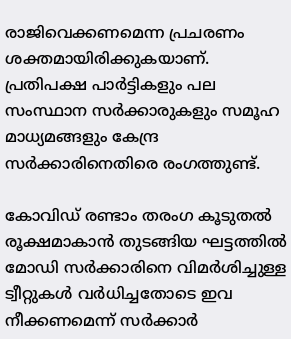രാജിവെക്കണമെന്ന പ്രചരണം ശക്തമായിരിക്കുകയാണ്. പ്രതിപക്ഷ പാര്‍ട്ടികളും പല സംസ്ഥാന സര്‍ക്കാരുകളും സമൂഹ മാധ്യമങ്ങളും കേന്ദ്ര സര്‍ക്കാരിനെതിരെ രംഗത്തുണ്ട്.

കോവിഡ് രണ്ടാം തരംഗ കൂടുതല്‍ രൂക്ഷമാകാന്‍ തുടങ്ങിയ ഘട്ടത്തില്‍ മോഡി സര്‍ക്കാരിനെ വിമര്‍ശിച്ചുള്ള ട്വീറ്റുകള്‍ വര്‍ധിച്ചതോടെ ഇവ നീക്കണമെന്ന് സര്‍ക്കാര്‍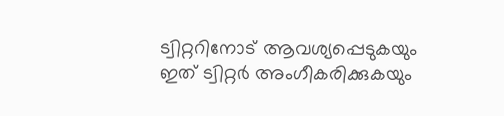ട്വിറ്ററിനോട് ആവശ്യപ്പെടുകയും ഇത് ട്വിറ്റര്‍ അംഗീകരിക്കുകയും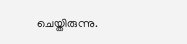ചെയ്തിരുന്നു.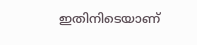ഇതിനിടെയാണ്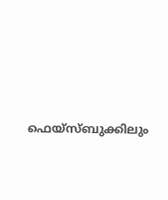ഫെയ്‌സ്ബുക്കിലും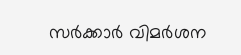സര്‍ക്കാര്‍ വിമര്‍ശന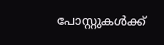പോസ്റ്റുകള്‍ക്ക്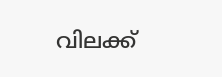വിലക്ക്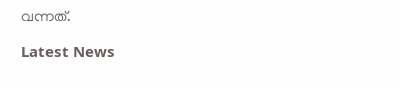വന്നത്.

Latest News